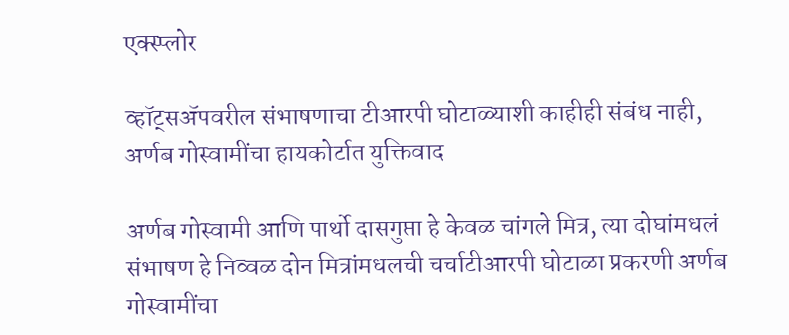एक्स्प्लोर

व्हॉट्सॲपवरील संभाषणाचा टीआरपी घोटाळ्याशी काहीही संबंध नाही, अर्णब गोस्वामींचा हायकोर्टात युक्तिवाद

अर्णब गोस्वामी आणि पार्थो दासगुप्ता हे केवळ चांगले मित्र, त्या दोघांमधलं संभाषण हे निव्वळ दोन मित्रांमधलची चर्चाटीआरपी घोटाळा प्रकरणी अर्णब गोस्वामींचा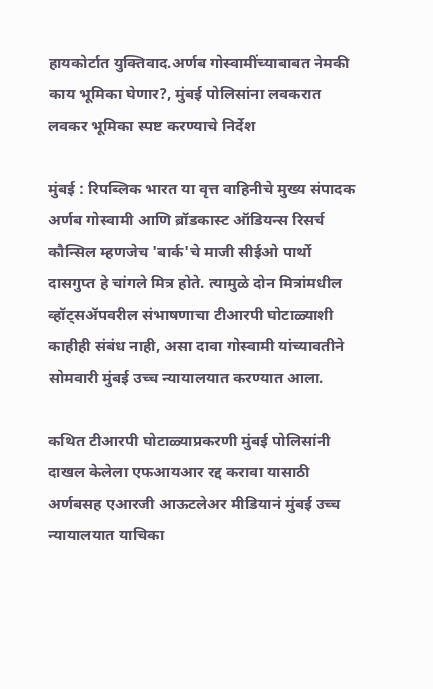हायकोर्टात युक्तिवाद.अर्णब गोस्वामींच्याबाबत नेमकी काय भूमिका घेणार?, मुंबई पोलिसांना लवकरात लवकर भूमिका स्पष्ट करण्याचे निर्देश

मुंबई : रिपब्लिक भारत या वृत्त वाहिनीचे मुख्य संपादक अर्णब गोस्वामी आणि ब्रॉडकास्ट ऑडियन्स रिसर्च कौन्सिल म्हणजेच 'बार्क'चे माजी सीईओ पार्थो दासगुप्त हे चांगले मित्र होते. त्यामुळे दोन मित्रांमधील व्हॉट्सॲपवरील संभाषणाचा टीआरपी घोटाळ्याशी काहीही संबंध नाही, असा दावा गोस्वामी यांच्यावतीने सोमवारी मुंबई उच्च न्यायालयात करण्यात आला.

कथित टीआरपी घोटाळ्याप्रकरणी मुंबई पोलिसांनी दाखल केलेला एफआयआर रद्द करावा यासाठी अर्णबसह एआरजी आऊटलेअर मीडियानं मुंबई उच्च न्यायालयात याचिका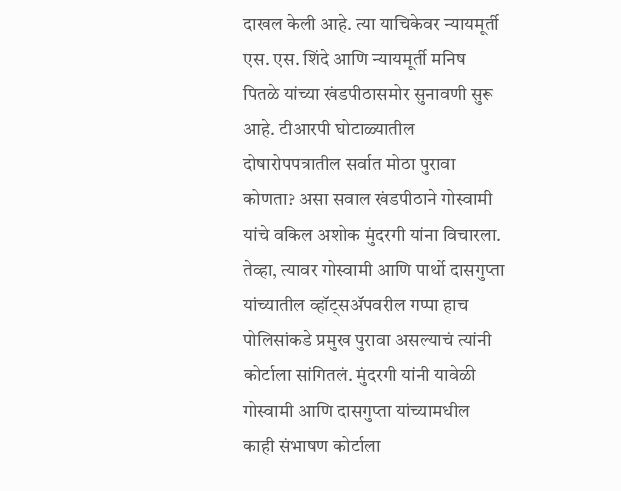दाखल केली आहे. त्या याचिकेवर न्यायमूर्ती एस. एस. शिंदे आणि न्यायमूर्ती मनिष पितळे यांच्या खंडपीठासमोर सुनावणी सुरू आहे. टीआरपी घोटाळ्यातील दोषारोपपत्रातील सर्वात मोठा पुरावा कोणता? असा सवाल खंडपीठाने गोस्वामी यांचे वकिल अशोक मुंदरगी यांना विचारला. तेव्हा, त्यावर गोस्वामी आणि पार्थो दासगुप्ता यांच्यातील व्हॉट्सॲपवरील गप्पा हाच पोलिसांकडे प्रमुख पुरावा असल्याचं त्यांनी कोर्टाला सांगितलं. मुंदरगी यांनी यावेळी गोस्वामी आणि दासगुप्ता यांच्यामधील काही संभाषण कोर्टाला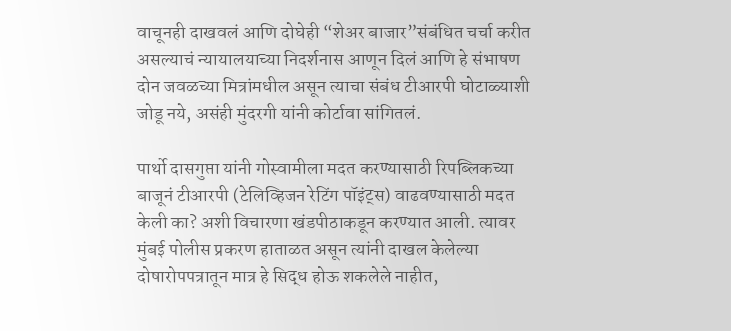वाचूनही दाखवलं आणि दोघेही “शेअर बाजार”संबंधित चर्चा करीत असल्याचं न्यायालयाच्या निदर्शनास आणून दिलं आणि हे संभाषण दोन जवळच्या मित्रांमधील असून त्याचा संबंध टीआरपी घोटाळ्याशी जोडू नये, असंही मुंदरगी यांनी कोर्टावा सांगितलं.

पार्थो दासगुप्ता यांनी गोस्वामीला मदत करण्यासाठी रिपब्लिकच्या बाजूनं टीआरपी (टेलिव्हिजन रेटिंग पॉइंट्स) वाढवण्यासाठी मदत केली का? अशी विचारणा खंडपीठाकडून करण्यात आली. त्यावर मुंबई पोलीस प्रकरण हाताळत असून त्यांनी दाखल केलेल्या दोषारोपपत्रातून मात्र हे सिद्ध होऊ शकलेले नाहीत,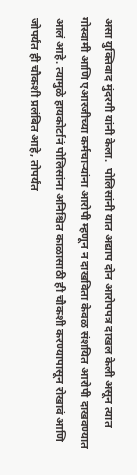असा युक्तिवाद मुंदरगी यांनी केला.  पोलिसांनी यात अद्याप दोन आरोपपत्र दाखल केली असून त्यात गोस्वामी आणि एआरजीच्या कर्मचाऱ्यांना आरोपी म्हणून न दाखविता केवळ संशयित आरोपी दाखवण्यात आलं आहे. त्यामुळे हायकोर्टानं पोलिसांना अनिश्चित काळासाठी ही चौकशी करण्यापासून रोखावं आणि जोपर्यंत ही चौकशी प्रलंबित आहे, तोपर्यंत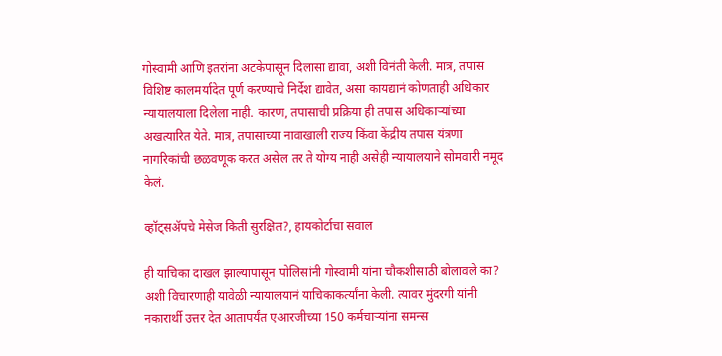गोस्वामी आणि इतरांना अटकेपासून दिलासा द्यावा, अशी विनंती केली. मात्र, तपास विशिष्ट कालमर्यादेत पूर्ण करण्याचे निर्देश द्यावेत, असा कायद्यानं कोणताही अधिकार न्यायालयाला दिलेला नाही. कारण, तपासाची प्रक्रिया ही तपास अधिकाऱ्यांच्या अखत्यारित येते. मात्र, तपासाच्या नावाखाली राज्य किंवा केंद्रीय तपास यंत्रणा नागरिकांची छळवणूक करत असेल तर ते योग्य नाही असेही न्यायालयाने सोमवारी नमूद केलं.

व्हॉट्सॲपचे मेसेज किती सुरक्षित?, हायकोर्टाचा सवाल

ही याचिका दाखल झाल्यापासून पोलिसांनी गोस्वामी यांना चौकशीसाठी बोलावले का? अशी विचारणाही यावेळी न्यायालयानं याचिकाकर्त्यांना केली. त्यावर मुंदरगी यांनी नकारार्थी उत्तर देत आतापर्यंत एआरजीच्या 150 कर्मचार्‍यांना समन्स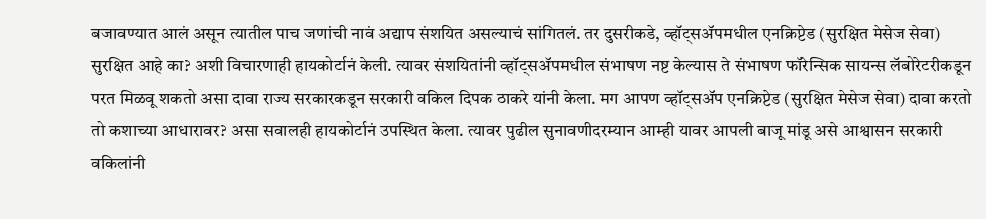बजावण्यात आलं असून त्यातील पाच जणांची नावं अद्याप संशयित असल्याचं सांगितलं. तर दुसरीकडे, व्हॉट्सॲपमधील एनक्रिप्टेड (सुरक्षित मेसेज सेवा) सुरक्षित आहे का? अशी विचारणाही हायकोर्टानं केली. त्यावर संशयितांनी व्हॉट्सॲपमधील संभाषण नष्ट केल्यास ते संभाषण फॉरेन्सिक सायन्स लॅबोरेटरीकडून परत मिळवू शकतो असा दावा राज्य सरकारकडून सरकारी वकिल दिपक ठाकरे यांनी केला. मग आपण व्हॉट्सॲप एनक्रिप्टेड (सुरक्षित मेसेज सेवा) दावा करतो तो कशाच्या आधारावर? असा सवालही हायकोर्टानं उपस्थित केला. त्यावर पुढील सुनावणीदरम्यान आम्ही यावर आपली बाजू मांडू असे आश्वासन सरकारी वकिलांनी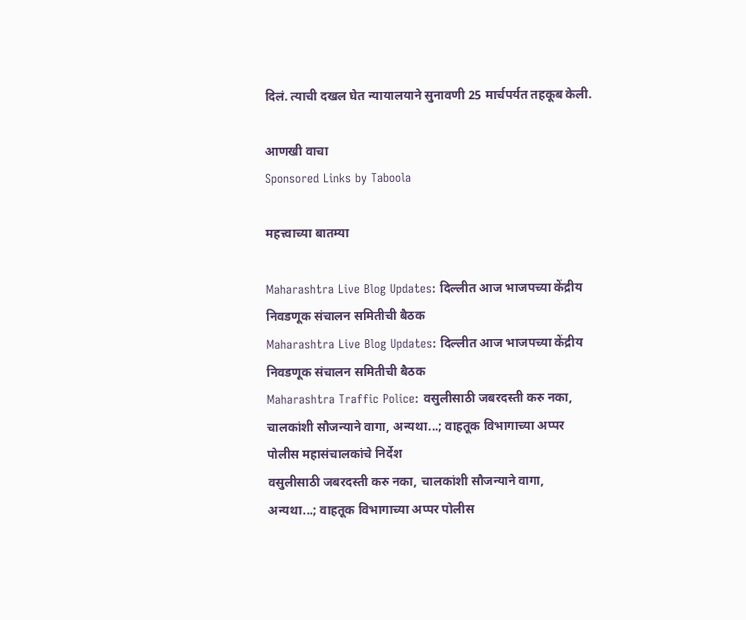दिलं. त्याची दखल घेत न्यायालयाने सुनावणी 25 मार्चपर्यत तहकूब केली.

आणखी वाचा
Sponsored Links by Taboola

महत्त्वाच्या बातम्या

Maharashtra Live Blog Updates: दिल्लीत आज भाजपच्या केंद्रीय निवडणूक संचालन समितीची बैठक
Maharashtra Live Blog Updates: दिल्लीत आज भाजपच्या केंद्रीय निवडणूक संचालन समितीची बैठक
Maharashtra Traffic Police: वसुलीसाठी जबरदस्ती करु नका, चालकांशी सौजन्याने वागा, अन्यथा...; वाहतूक विभागाच्या अप्पर पोलीस महासंचालकांचे निर्देश
वसुलीसाठी जबरदस्ती करु नका, चालकांशी सौजन्याने वागा, अन्यथा...; वाहतूक विभागाच्या अप्पर पोलीस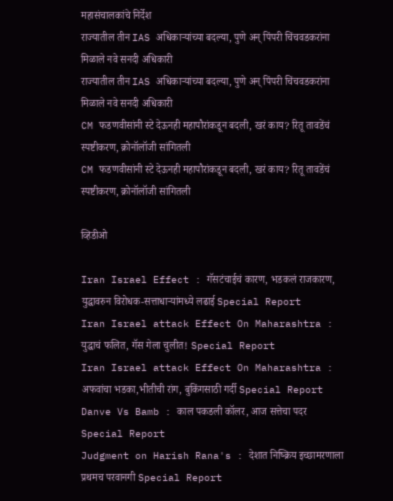महासंचालकांचे निर्देश
राज्यातील तीन IAS अधिकाऱ्यांच्या बदल्या, पुणे अन् पिंपरी चिंचवडकरांना मिळाले नवे सनदी अधिकारी
राज्यातील तीन IAS अधिकाऱ्यांच्या बदल्या, पुणे अन् पिंपरी चिंचवडकरांना मिळाले नवे सनदी अधिकारी
CM फडणवीसांनी स्टे देऊनही महापौरांकडून बदली, खरं काय? रितू तावडेंचं स्पष्टीकरण, क्रोनॉलॉजी सांगितली
CM फडणवीसांनी स्टे देऊनही महापौरांकडून बदली, खरं काय? रितू तावडेंचं स्पष्टीकरण, क्रोनॉलॉजी सांगितली

व्हिडीओ

Iran Israel Effect : गॅसटंचाईचं कारण, भडकलं राजकारण, युद्धावरुन विरोधक-सत्ताधाऱ्यांमध्ये लढाई Special Report
Iran Israel attack Effect On Maharashtra : युद्धाचं फलित, गॅस गेला चुलीत! Special Report
Iran Israel attack Effect On Maharashtra : अफवांचा भडका,भीतीची रांग, बुकिंगसाठी गर्दी Special Report
Danve Vs Bamb : काल पकडली कॉलर, आज सत्तेचा पदर Special Report
Judgment on Harish Rana's : देशात निष्क्रिय इच्छामरणाला प्रथमच परवानगी Special Report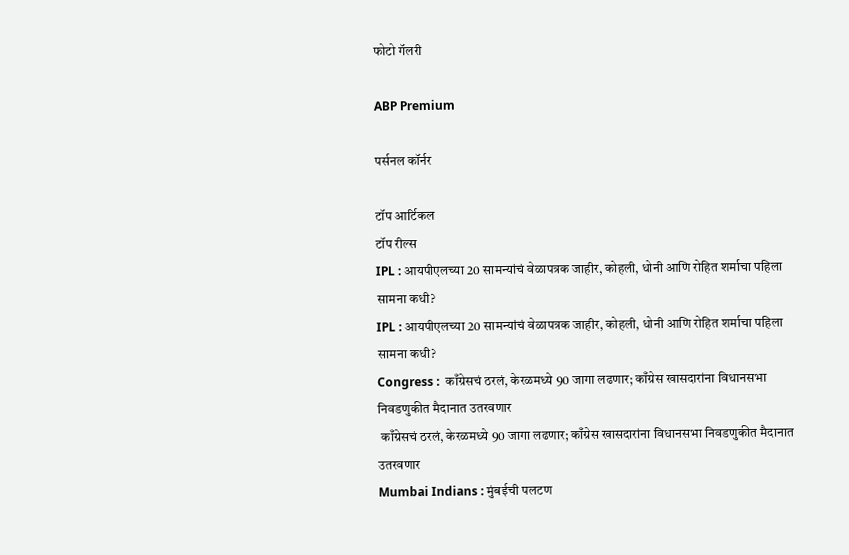फोटो गॅलरी

ABP Premium

पर्सनल कॉर्नर

टॉप आर्टिकल
टॉप रील्स
IPL : आयपीएलच्या 20 सामन्यांचं वेळापत्रक जाहीर, कोहली, धोनी आणि रोहित शर्माचा पहिला सामना कधी?
IPL : आयपीएलच्या 20 सामन्यांचं वेळापत्रक जाहीर, कोहली, धोनी आणि रोहित शर्माचा पहिला सामना कधी?
Congress :  काँग्रेसचं ठरलं, केरळमध्ये 90 जागा लढणार; काँग्रेस खासदारांना विधानसभा निवडणुकीत मैदानात उतरवणार
 काँग्रेसचं ठरलं, केरळमध्ये 90 जागा लढणार; काँग्रेस खासदारांना विधानसभा निवडणुकीत मैदानात उतरवणार
Mumbai Indians : मुंबईची पलटण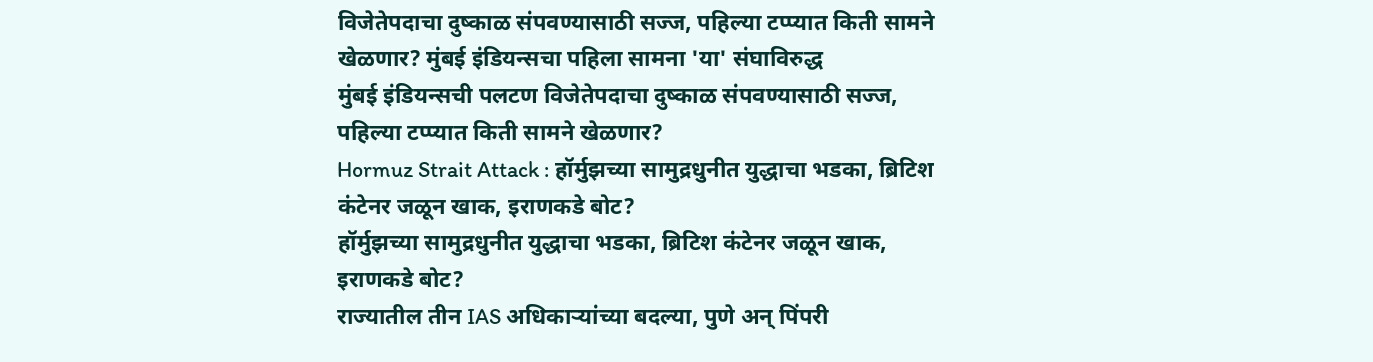विजेतेपदाचा दुष्काळ संपवण्यासाठी सज्ज, पहिल्या टप्प्यात किती सामने खेळणार? मुंबई इंडियन्सचा पहिला सामना 'या' संघाविरुद्ध
मुंबई इंडियन्सची पलटण विजेतेपदाचा दुष्काळ संपवण्यासाठी सज्ज, पहिल्या टप्प्यात किती सामने खेळणार?
Hormuz Strait Attack : हॉर्मुझच्या सामुद्रधुनीत युद्धाचा भडका, ब्रिटिश कंटेनर जळून खाक, इराणकडे बोट?
हॉर्मुझच्या सामुद्रधुनीत युद्धाचा भडका, ब्रिटिश कंटेनर जळून खाक, इराणकडे बोट?
राज्यातील तीन IAS अधिकाऱ्यांच्या बदल्या, पुणे अन् पिंपरी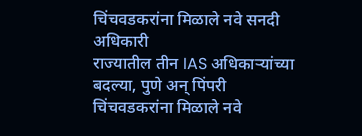चिंचवडकरांना मिळाले नवे सनदी अधिकारी
राज्यातील तीन IAS अधिकाऱ्यांच्या बदल्या, पुणे अन् पिंपरी चिंचवडकरांना मिळाले नवे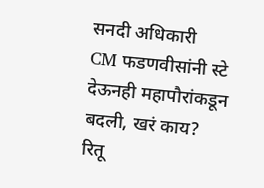सनदी अधिकारी
CM फडणवीसांनी स्टे देऊनही महापौरांकडून बदली, खरं काय? रितू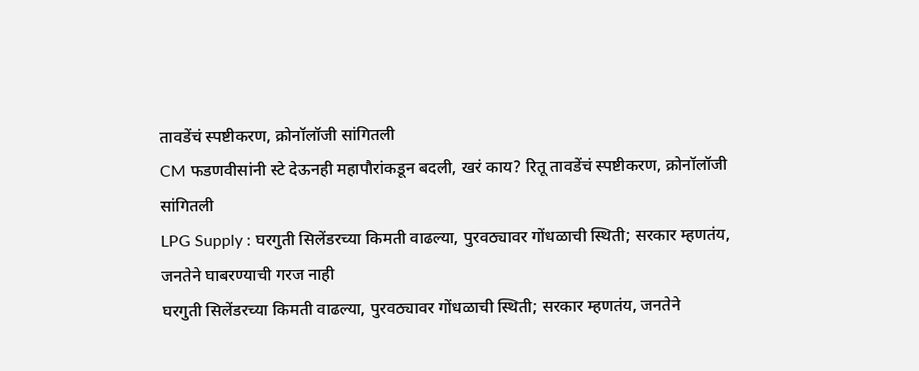तावडेंचं स्पष्टीकरण, क्रोनॉलॉजी सांगितली
CM फडणवीसांनी स्टे देऊनही महापौरांकडून बदली, खरं काय? रितू तावडेंचं स्पष्टीकरण, क्रोनॉलॉजी सांगितली
LPG Supply : घरगुती सिलेंडरच्या किमती वाढल्या, पुरवठ्यावर गोंधळाची स्थिती; सरकार म्हणतंय, जनतेने घाबरण्याची गरज नाही
घरगुती सिलेंडरच्या किमती वाढल्या, पुरवठ्यावर गोंधळाची स्थिती; सरकार म्हणतंय, जनतेने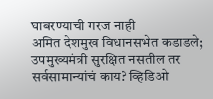घाबरण्याची गरज नाही
अमित देशमुख विधानसभेत कडाडले; उपमुख्यमंत्री सुरक्षित नसतील तर सर्वसामान्यांचं काय? व्हिडिओ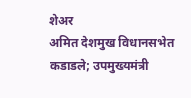शेअर
अमित देशमुख विधानसभेत कडाडले; उपमुख्यमंत्री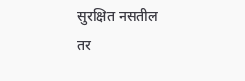सुरक्षित नसतील तर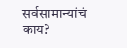सर्वसामान्यांचं काय?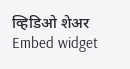व्हिडिओ शेअर
Embed widget